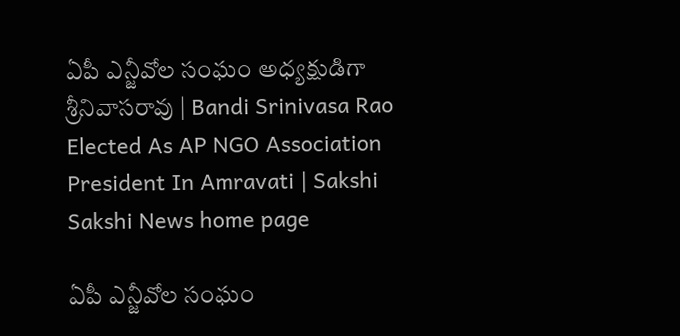ఏపీ ఎన్జీవోల సంఘం అధ్యక్షుడిగా శ్రీనివాసరావు | Bandi Srinivasa Rao Elected As AP NGO Association President In Amravati | Sakshi
Sakshi News home page

ఏపీ ఎన్జీవోల సంఘం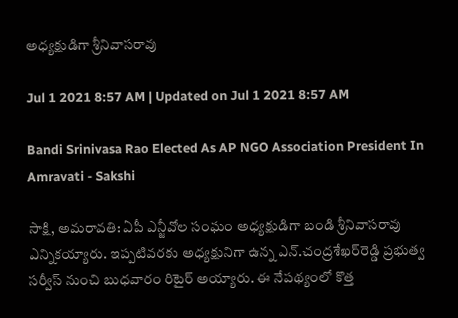అధ్యక్షుడిగా శ్రీనివాసరావు

Jul 1 2021 8:57 AM | Updated on Jul 1 2021 8:57 AM

Bandi Srinivasa Rao Elected As AP NGO Association President In Amravati - Sakshi

సాక్షి, అమరావతి: ఏపీ ఎన్జీవోల సంఘం అధ్యక్షుడిగా బండి శ్రీనివాసరావు ఎన్నికయ్యారు. ఇప్పటివరకు అధ్యక్షునిగా ఉన్న ఎన్‌.చంద్రశేఖర్‌రెడ్డి ప్రభుత్వ సర్వీస్‌ నుంచి బుధవారం రిటైర్‌ అయ్యారు. ఈ నేపథ్యంలో కొత్త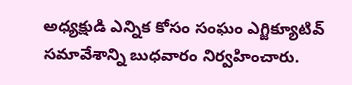అధ్యక్షుడి ఎన్నిక కోసం సంఘం ఎగ్జిక్యూటివ్‌ సమావేశాన్ని బుధవారం నిర్వహించారు.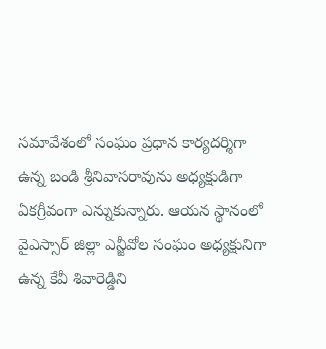సమావేశంలో సంఘం ప్రధాన కార్యదర్శిగా ఉన్న బండి శ్రీనివాసరావును అధ్యక్షుడిగా ఏకగ్రీవంగా ఎన్నుకున్నారు. ఆయన స్థానంలో వైఎస్సార్‌ జిల్లా ఎన్జీవోల సంఘం అధ్యక్షునిగా ఉన్న కేవీ శివారెడ్డిని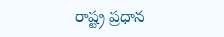రాష్ట్ర ప్రధాన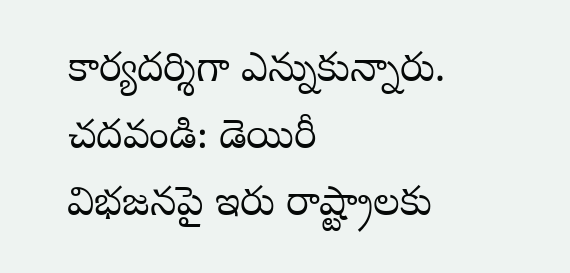కార్యదర్శిగా ఎన్నుకున్నారు.
చదవండి: డెయిరీ విభజనపై ఇరు రాష్ట్రాలకు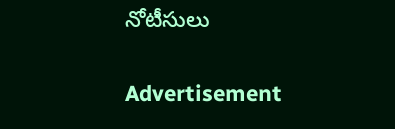నోటీసులు

Advertisement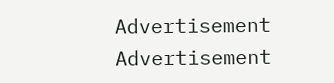Advertisement
Advertisement